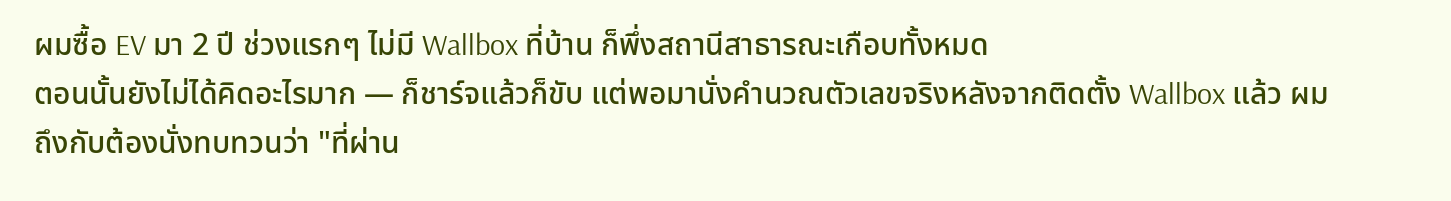ผมซื้อ EV มา 2 ปี ช่วงแรกๆ ไม่มี Wallbox ที่บ้าน ก็พึ่งสถานีสาธารณะเกือบทั้งหมด
ตอนนั้นยังไม่ได้คิดอะไรมาก — ก็ชาร์จแล้วก็ขับ แต่พอมานั่งคำนวณตัวเลขจริงหลังจากติดตั้ง Wallbox แล้ว ผมถึงกับต้องนั่งทบทวนว่า "ที่ผ่าน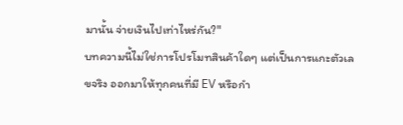มานั้น จ่ายเงินไปเท่าไหร่กัน?"
บทความนี้ไม่ใช่การโปรโมทสินค้าใดๆ แต่เป็นการแกะตัวเลขจริง ออกมาให้ทุกคนที่มี EV หรือกำ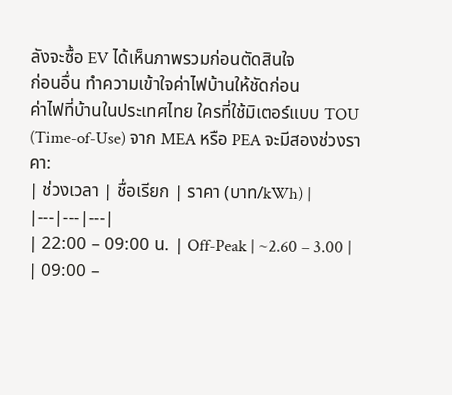ลังจะซื้อ EV ได้เห็นภาพรวมก่อนตัดสินใจ
ก่อนอื่น ทำความเข้าใจค่าไฟบ้านให้ชัดก่อน
ค่าไฟที่บ้านในประเทศไทย ใครที่ใช้มิเตอร์แบบ TOU (Time-of-Use) จาก MEA หรือ PEA จะมีสองช่วงราคา:
| ช่วงเวลา | ชื่อเรียก | ราคา (บาท/kWh) |
|---|---|---|
| 22:00 – 09:00 น. | Off-Peak | ~2.60 – 3.00 |
| 09:00 –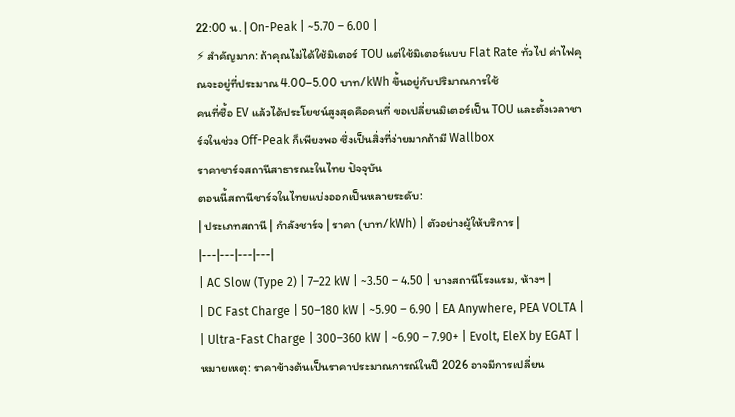22:00 น. | On-Peak | ~5.70 – 6.00 |
⚡ สำคัญมาก: ถ้าคุณไม่ได้ใช้มิเตอร์ TOU แต่ใช้มิเตอร์แบบ Flat Rate ทั่วไป ค่าไฟคุณจะอยู่ที่ประมาณ 4.00–5.00 บาท/kWh ขึ้นอยู่กับปริมาณการใช้
คนที่ซื้อ EV แล้วได้ประโยชน์สูงสุดคือคนที่ ขอเปลี่ยนมิเตอร์เป็น TOU และตั้งเวลาชาร์จในช่วง Off-Peak ก็เพียงพอ ซึ่งเป็นสิ่งที่ง่ายมากถ้ามี Wallbox
ราคาชาร์จสถานีสาธารณะในไทย ปัจจุบัน
ตอนนี้สถานีชาร์จในไทยแบ่งออกเป็นหลายระดับ:
| ประเภทสถานี | กำลังชาร์จ | ราคา (บาท/kWh) | ตัวอย่างผู้ให้บริการ |
|---|---|---|---|
| AC Slow (Type 2) | 7–22 kW | ~3.50 – 4.50 | บางสถานีโรงแรม, ห้างฯ |
| DC Fast Charge | 50–180 kW | ~5.90 – 6.90 | EA Anywhere, PEA VOLTA |
| Ultra-Fast Charge | 300–360 kW | ~6.90 – 7.90+ | Evolt, EleX by EGAT |
หมายเหตุ: ราคาข้างต้นเป็นราคาประมาณการณ์ในปี 2026 อาจมีการเปลี่ยน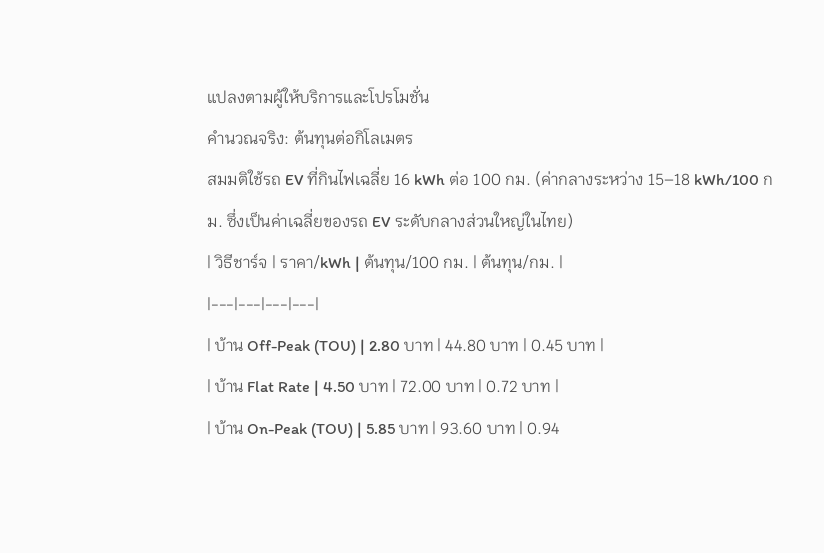แปลงตามผู้ให้บริการและโปรโมชั่น
คำนวณจริง: ต้นทุนต่อกิโลเมตร
สมมติใช้รถ EV ที่กินไฟเฉลี่ย 16 kWh ต่อ 100 กม. (ค่ากลางระหว่าง 15–18 kWh/100 กม. ซึ่งเป็นค่าเฉลี่ยของรถ EV ระดับกลางส่วนใหญ่ในไทย)
| วิธีชาร์จ | ราคา/kWh | ต้นทุน/100 กม. | ต้นทุน/กม. |
|---|---|---|---|
| บ้าน Off-Peak (TOU) | 2.80 บาท | 44.80 บาท | 0.45 บาท |
| บ้าน Flat Rate | 4.50 บาท | 72.00 บาท | 0.72 บาท |
| บ้าน On-Peak (TOU) | 5.85 บาท | 93.60 บาท | 0.94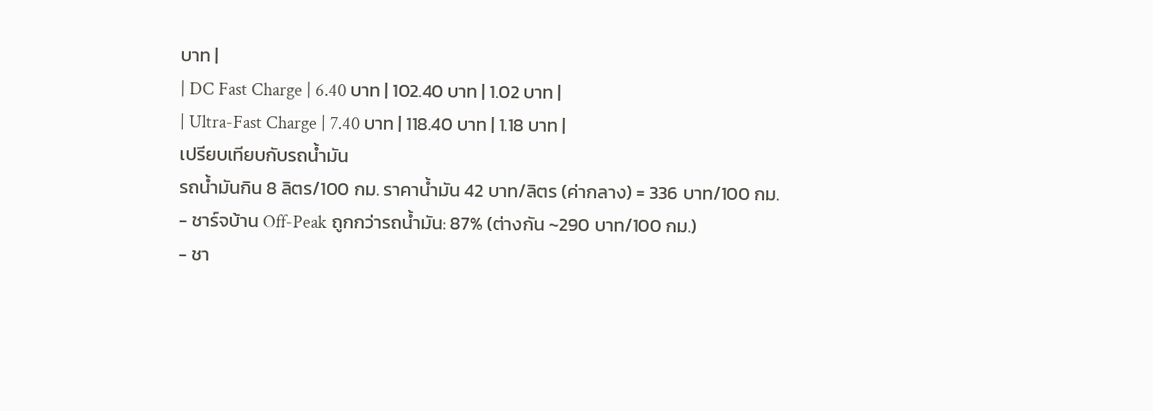บาท |
| DC Fast Charge | 6.40 บาท | 102.40 บาท | 1.02 บาท |
| Ultra-Fast Charge | 7.40 บาท | 118.40 บาท | 1.18 บาท |
เปรียบเทียบกับรถน้ำมัน
รถน้ำมันกิน 8 ลิตร/100 กม. ราคาน้ำมัน 42 บาท/ลิตร (ค่ากลาง) = 336 บาท/100 กม.
- ชาร์จบ้าน Off-Peak ถูกกว่ารถน้ำมัน: 87% (ต่างกัน ~290 บาท/100 กม.)
- ชา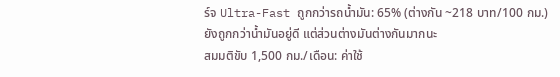ร์จ Ultra-Fast ถูกกว่ารถน้ำมัน: 65% (ต่างกัน ~218 บาท/100 กม.)
ยังถูกกว่าน้ำมันอยู่ดี แต่ส่วนต่างมันต่างกันมากนะ
สมมติขับ 1,500 กม./เดือน: ค่าใช้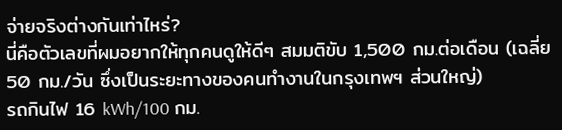จ่ายจริงต่างกันเท่าไหร่?
นี่คือตัวเลขที่ผมอยากให้ทุกคนดูให้ดีๆ สมมติขับ 1,500 กม.ต่อเดือน (เฉลี่ย 50 กม./วัน ซึ่งเป็นระยะทางของคนทำงานในกรุงเทพฯ ส่วนใหญ่)
รถกินไฟ 16 kWh/100 กม.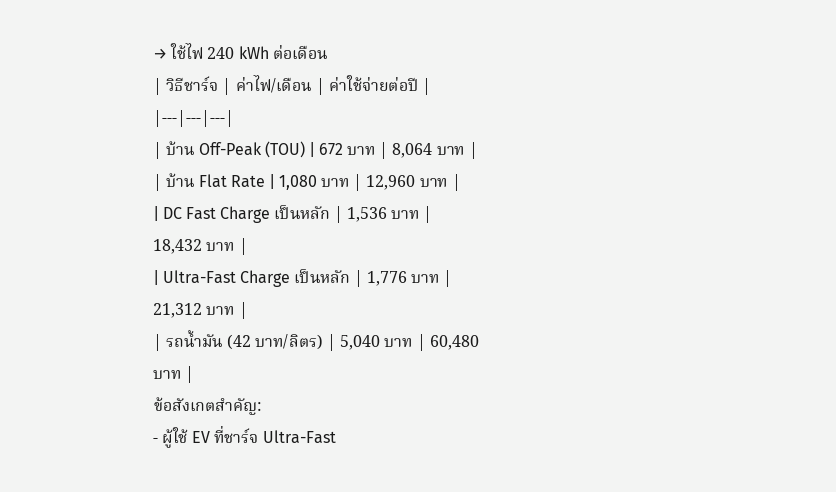→ ใช้ไฟ 240 kWh ต่อเดือน
| วิธีชาร์จ | ค่าไฟ/เดือน | ค่าใช้จ่ายต่อปี |
|---|---|---|
| บ้าน Off-Peak (TOU) | 672 บาท | 8,064 บาท |
| บ้าน Flat Rate | 1,080 บาท | 12,960 บาท |
| DC Fast Charge เป็นหลัก | 1,536 บาท | 18,432 บาท |
| Ultra-Fast Charge เป็นหลัก | 1,776 บาท | 21,312 บาท |
| รถน้ำมัน (42 บาท/ลิตร) | 5,040 บาท | 60,480 บาท |
ข้อสังเกตสำคัญ:
- ผู้ใช้ EV ที่ชาร์จ Ultra-Fast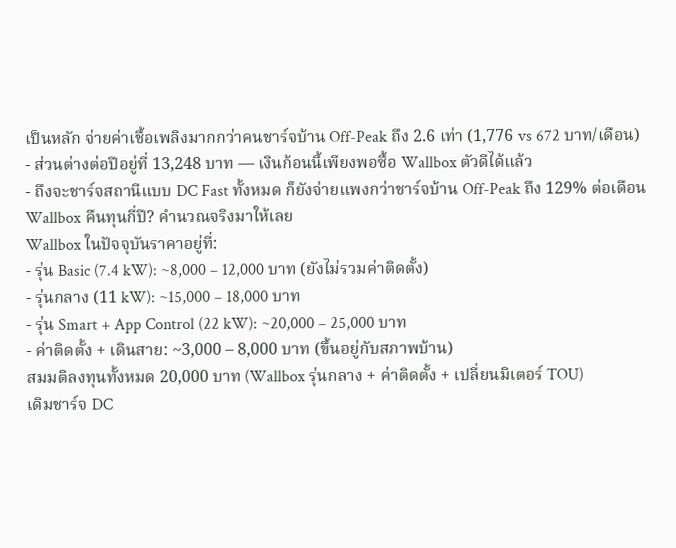เป็นหลัก จ่ายค่าเชื้อเพลิงมากกว่าคนชาร์จบ้าน Off-Peak ถึง 2.6 เท่า (1,776 vs 672 บาท/เดือน)
- ส่วนต่างต่อปีอยู่ที่ 13,248 บาท — เงินก้อนนี้เพียงพอซื้อ Wallbox ตัวดีได้แล้ว
- ถึงจะชาร์จสถานีแบบ DC Fast ทั้งหมด ก็ยังจ่ายแพงกว่าชาร์จบ้าน Off-Peak ถึง 129% ต่อเดือน
Wallbox คืนทุนกี่ปี? คำนวณจริงมาให้เลย
Wallbox ในปัจจุบันราคาอยู่ที่:
- รุ่น Basic (7.4 kW): ~8,000 – 12,000 บาท (ยังไม่รวมค่าติดตั้ง)
- รุ่นกลาง (11 kW): ~15,000 – 18,000 บาท
- รุ่น Smart + App Control (22 kW): ~20,000 – 25,000 บาท
- ค่าติดตั้ง + เดินสาย: ~3,000 – 8,000 บาท (ขึ้นอยู่กับสภาพบ้าน)
สมมติลงทุนทั้งหมด 20,000 บาท (Wallbox รุ่นกลาง + ค่าติดตั้ง + เปลี่ยนมิเตอร์ TOU)
เดิมชาร์จ DC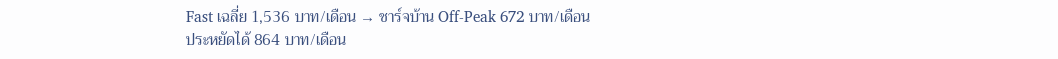Fast เฉลี่ย 1,536 บาท/เดือน → ชาร์จบ้าน Off-Peak 672 บาท/เดือน
ประหยัดได้ 864 บาท/เดือน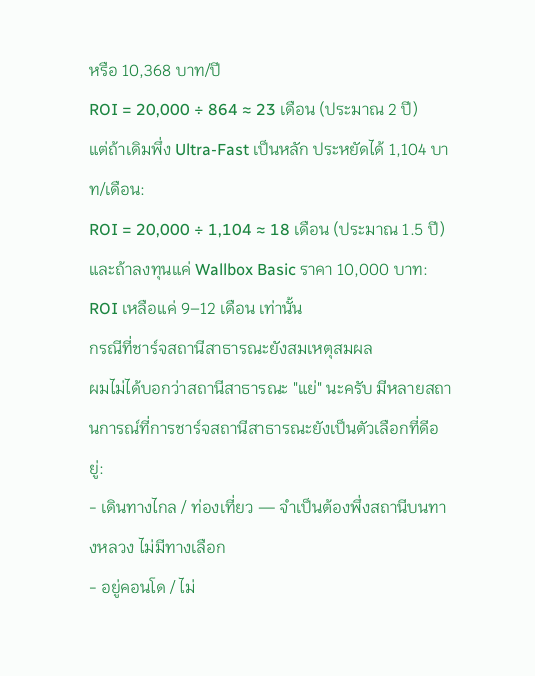หรือ 10,368 บาท/ปี
ROI = 20,000 ÷ 864 ≈ 23 เดือน (ประมาณ 2 ปี)
แต่ถ้าเดิมพึ่ง Ultra-Fast เป็นหลัก ประหยัดได้ 1,104 บาท/เดือน:
ROI = 20,000 ÷ 1,104 ≈ 18 เดือน (ประมาณ 1.5 ปี)
และถ้าลงทุนแค่ Wallbox Basic ราคา 10,000 บาท:
ROI เหลือแค่ 9–12 เดือน เท่านั้น
กรณีที่ชาร์จสถานีสาธารณะยังสมเหตุสมผล
ผมไม่ได้บอกว่าสถานีสาธารณะ "แย่" นะครับ มีหลายสถานการณ์ที่การชาร์จสถานีสาธารณะยังเป็นตัวเลือกที่ดีอยู่:
- เดินทางไกล / ท่องเที่ยว — จำเป็นต้องพึ่งสถานีบนทางหลวง ไม่มีทางเลือก
- อยู่คอนโด / ไม่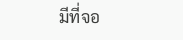มีที่จอ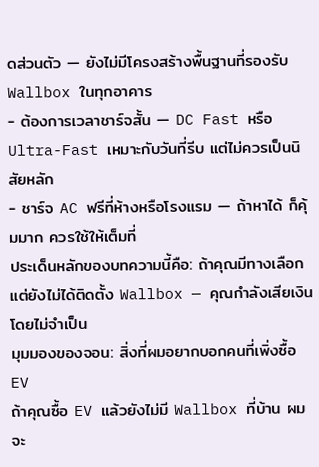ดส่วนตัว — ยังไม่มีโครงสร้างพื้นฐานที่รองรับ Wallbox ในทุกอาคาร
- ต้องการเวลาชาร์จสั้น — DC Fast หรือ Ultra-Fast เหมาะกับวันที่รีบ แต่ไม่ควรเป็นนิสัยหลัก
- ชาร์จ AC ฟรีที่ห้างหรือโรงแรม — ถ้าหาได้ ก็คุ้มมาก ควรใช้ให้เต็มที่
ประเด็นหลักของบทความนี้คือ: ถ้าคุณมีทางเลือก แต่ยังไม่ได้ติดตั้ง Wallbox — คุณกำลังเสียเงินโดยไม่จำเป็น
มุมมองของจอน: สิ่งที่ผมอยากบอกคนที่เพิ่งซื้อ EV
ถ้าคุณซื้อ EV แล้วยังไม่มี Wallbox ที่บ้าน ผมจะ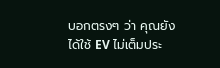บอกตรงๆ ว่า คุณยังได้ใช้ EV ไม่เต็มประ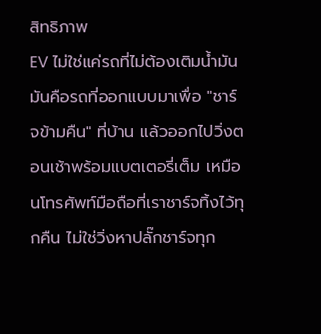สิทธิภาพ
EV ไม่ใช่แค่รถที่ไม่ต้องเติมน้ำมัน มันคือรถที่ออกแบบมาเพื่อ "ชาร์จข้ามคืน" ที่บ้าน แล้วออกไปวิ่งตอนเช้าพร้อมแบตเตอรี่เต็ม เหมือนโทรศัพท์มือถือที่เราชาร์จทิ้งไว้ทุกคืน ไม่ใช่วิ่งหาปลั๊กชาร์จทุก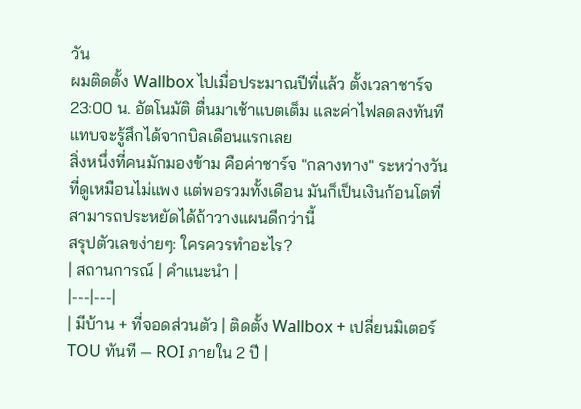วัน
ผมติดตั้ง Wallbox ไปเมื่อประมาณปีที่แล้ว ตั้งเวลาชาร์จ 23:00 น. อัตโนมัติ ตื่นมาเช้าแบตเต็ม และค่าไฟลดลงทันที แทบจะรู้สึกได้จากบิลเดือนแรกเลย
สิ่งหนึ่งที่คนมักมองข้าม คือค่าชาร์จ "กลางทาง" ระหว่างวัน ที่ดูเหมือนไม่แพง แต่พอรวมทั้งเดือน มันก็เป็นเงินก้อนโตที่สามารถประหยัดได้ถ้าวางแผนดีกว่านี้
สรุปตัวเลขง่ายๆ: ใครควรทำอะไร?
| สถานการณ์ | คำแนะนำ |
|---|---|
| มีบ้าน + ที่จอดส่วนตัว | ติดตั้ง Wallbox + เปลี่ยนมิเตอร์ TOU ทันที — ROI ภายใน 2 ปี |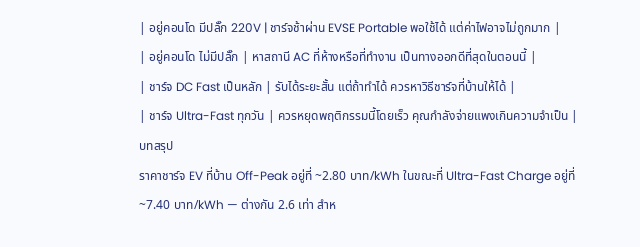| อยู่คอนโด มีปลั๊ก 220V | ชาร์จช้าผ่าน EVSE Portable พอใช้ได้ แต่ค่าไฟอาจไม่ถูกมาก |
| อยู่คอนโด ไม่มีปลั๊ก | หาสถานี AC ที่ห้างหรือที่ทำงาน เป็นทางออกดีที่สุดในตอนนี้ |
| ชาร์จ DC Fast เป็นหลัก | รับได้ระยะสั้น แต่ถ้าทำได้ ควรหาวิธีชาร์จที่บ้านให้ได้ |
| ชาร์จ Ultra-Fast ทุกวัน | ควรหยุดพฤติกรรมนี้โดยเร็ว คุณกำลังจ่ายแพงเกินความจำเป็น |
บทสรุป
ราคาชาร์จ EV ที่บ้าน Off-Peak อยู่ที่ ~2.80 บาท/kWh ในขณะที่ Ultra-Fast Charge อยู่ที่ ~7.40 บาท/kWh — ต่างกัน 2.6 เท่า สำห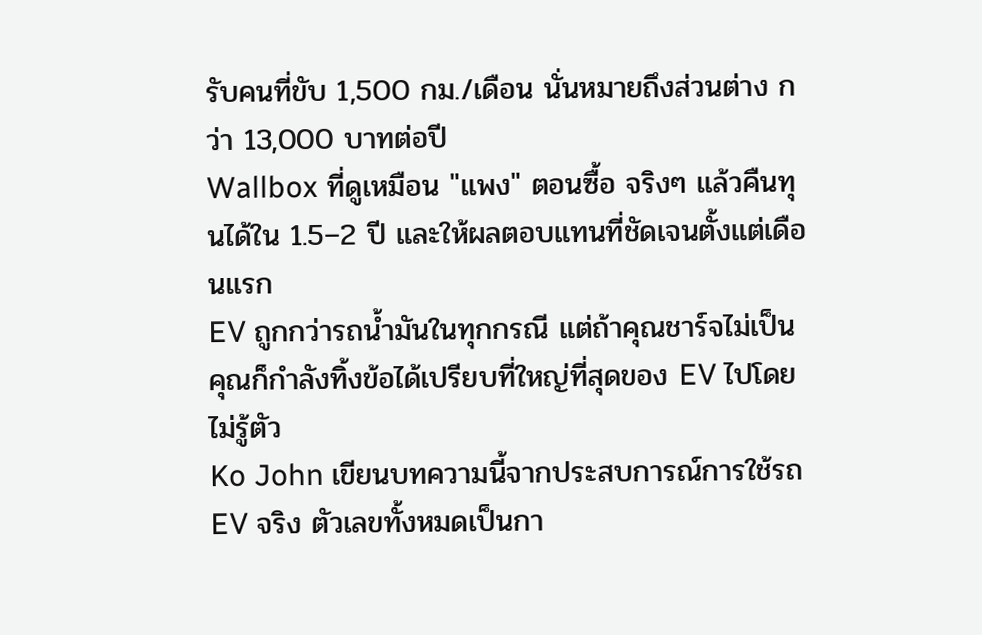รับคนที่ขับ 1,500 กม./เดือน นั่นหมายถึงส่วนต่าง กว่า 13,000 บาทต่อปี
Wallbox ที่ดูเหมือน "แพง" ตอนซื้อ จริงๆ แล้วคืนทุนได้ใน 1.5–2 ปี และให้ผลตอบแทนที่ชัดเจนตั้งแต่เดือนแรก
EV ถูกกว่ารถน้ำมันในทุกกรณี แต่ถ้าคุณชาร์จไม่เป็น คุณก็กำลังทิ้งข้อได้เปรียบที่ใหญ่ที่สุดของ EV ไปโดยไม่รู้ตัว
Ko John เขียนบทความนี้จากประสบการณ์การใช้รถ EV จริง ตัวเลขทั้งหมดเป็นกา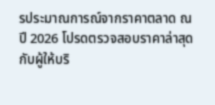รประมาณการณ์จากราคาตลาด ณ ปี 2026 โปรดตรวจสอบราคาล่าสุดกับผู้ให้บริ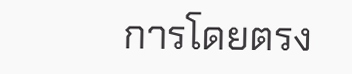การโดยตรง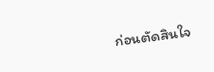ก่อนตัดสินใจ